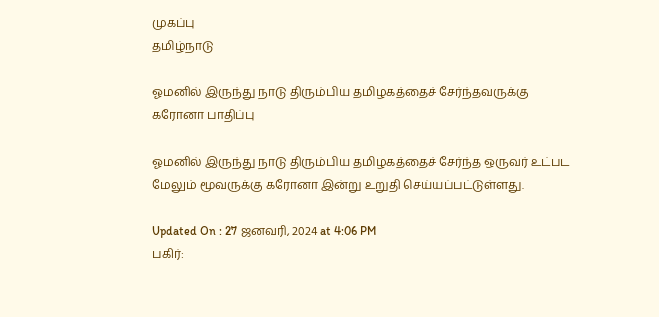முகப்பு
தமிழ்நாடு

ஓமனில் இருந்து நாடு திரும்பிய தமிழகத்தைச் சேர்ந்தவருக்கு கரோனா பாதிப்பு

ஓமனில் இருந்து நாடு திரும்பிய தமிழகத்தைச் சேர்ந்த ஒருவர் உட்பட மேலும் மூவருக்கு கரோனா இன்று உறுதி செய்யப்பட்டுள்ளது.

Updated On : 27 ஜனவரி, 2024 at 4:06 PM
பகிர்: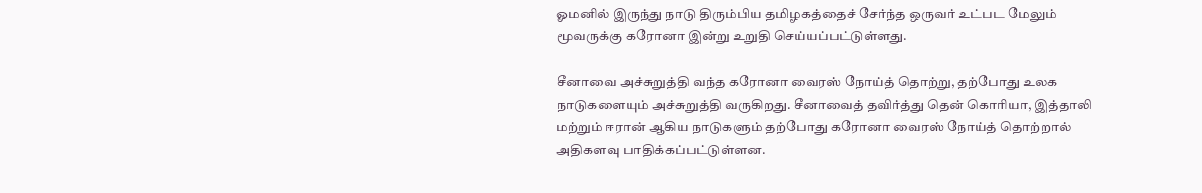ஓமனில் இருந்து நாடு திரும்பிய தமிழகத்தைச் சேர்ந்த ஒருவர் உட்பட மேலும் மூவருக்கு கரோனா இன்று உறுதி செய்யப்பட்டுள்ளது.

சீனாவை அச்சுறுத்தி வந்த கரோனா வைரஸ் நோய்த் தொற்று, தற்போது உலக நாடுகளையும் அச்சுறுத்தி வருகிறது. சீனாவைத் தவிர்த்து தென் கொரியா, இத்தாலி மற்றும் ஈரான் ஆகிய நாடுகளும் தற்போது கரோனா வைரஸ் நோய்த் தொற்றால் அதிகளவு பாதிக்கப்பட்டுள்ளன.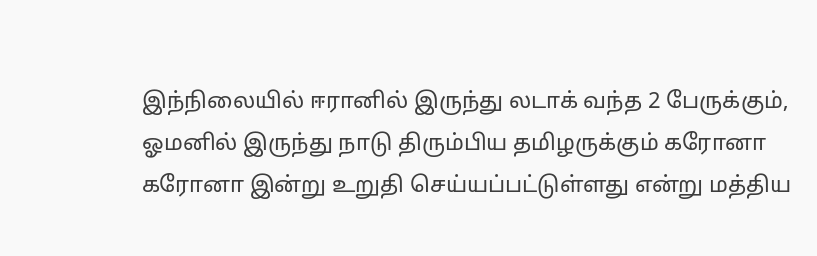இந்நிலையில் ஈரானில் இருந்து லடாக் வந்த 2 பேருக்கும், ஓமனில் இருந்து நாடு திரும்பிய தமிழருக்கும் கரோனா கரோனா இன்று உறுதி செய்யப்பட்டுள்ளது என்று மத்திய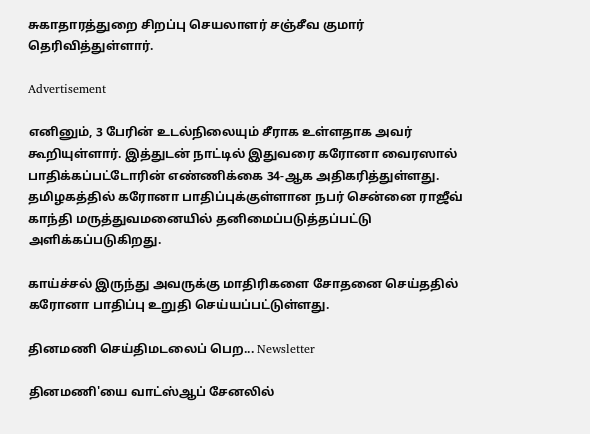சுகாதாரத்துறை சிறப்பு செயலாளர் சஞ்சீவ குமார் தெரிவித்துள்ளார்.

Advertisement

எனினும், 3 பேரின் உடல்நிலையும் சீராக உள்ளதாக அவர் கூறியுள்ளார். இத்துடன் நாட்டில் இதுவரை கரோனா வைரஸால் பாதிக்கப்பட்டோரின் எண்ணிக்கை 34-ஆக அதிகரித்துள்ளது. தமிழகத்தில் கரோனா பாதிப்புக்குள்ளான நபர் சென்னை ராஜீவ் காந்தி மருத்துவமனையில் தனிமைப்படுத்தப்பட்டு அளிக்கப்படுகிறது.

காய்ச்சல் இருந்து அவருக்கு மாதிரிகளை சோதனை செய்ததில் கரோனா பாதிப்பு உறுதி செய்யப்பட்டுள்ளது.

தினமணி செய்திமடலைப் பெற... Newsletter

தினமணி'யை வாட்ஸ்ஆப் சேனலில்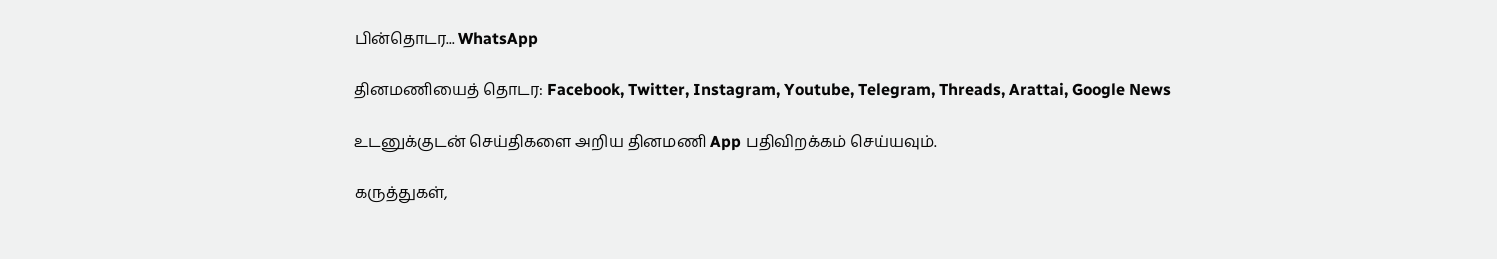பின்தொடர... WhatsApp

தினமணியைத் தொடர: Facebook, Twitter, Instagram, Youtube, Telegram, Threads, Arattai, Google News

உடனுக்குடன் செய்திகளை அறிய தினமணி App பதிவிறக்கம் செய்யவும்.

கருத்துகள்,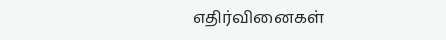எதிர்வினைகள்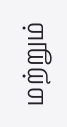மற்றும்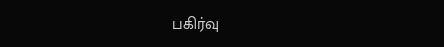பகிர்வு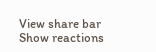View share bar
Show reactions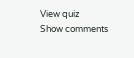View quiz
Show comments